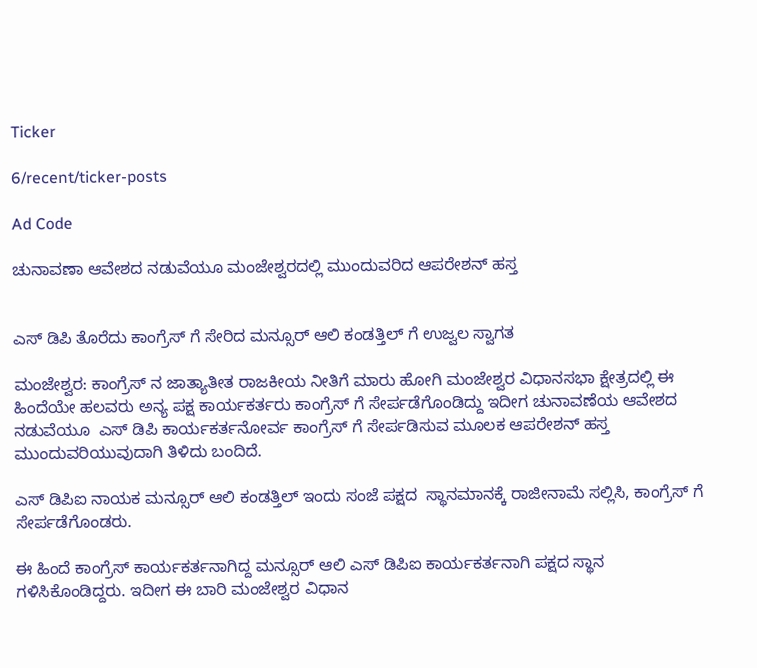Ticker

6/recent/ticker-posts

Ad Code

ಚುನಾವಣಾ ಆವೇಶದ ನಡುವೆಯೂ ಮಂಜೇಶ್ವರದಲ್ಲಿ ಮುಂದುವರಿದ ಆಪರೇಶನ್ ಹಸ್ತ


ಎಸ್ ಡಿಪಿ ತೊರೆದು ಕಾಂಗ್ರೆಸ್ ಗೆ ಸೇರಿದ ಮನ್ಸೂರ್ ಆಲಿ ಕಂಡತ್ತಿಲ್ ಗೆ ಉಜ್ವಲ ಸ್ವಾಗತ

ಮಂಜೇಶ್ವರ: ಕಾಂಗ್ರೆಸ್ ನ ಜಾತ್ಯಾತೀತ ರಾಜಕೀಯ ನೀತಿಗೆ ಮಾರು ಹೋಗಿ ಮಂಜೇಶ್ವರ ವಿಧಾನಸಭಾ ಕ್ಷೇತ್ರದಲ್ಲಿ ಈ ಹಿಂದೆಯೇ ಹಲವರು ಅನ್ಯ ಪಕ್ಷ ಕಾರ್ಯಕರ್ತರು ಕಾಂಗ್ರೆಸ್ ಗೆ ಸೇರ್ಪಡೆಗೊಂಡಿದ್ದು ಇದೀಗ ಚುನಾವಣೆಯ ಆವೇಶದ ನಡುವೆಯೂ  ಎಸ್ ಡಿಪಿ ಕಾರ್ಯಕರ್ತನೋರ್ವ ಕಾಂಗ್ರೆಸ್ ಗೆ ಸೇರ್ಪಡಿಸುವ ಮೂಲಕ ಆಪರೇಶನ್ ಹಸ್ತ ಮುಂದುವರಿಯುವುದಾಗಿ ತಿಳಿದು ಬಂದಿದೆ.

ಎಸ್ ಡಿಪಿಐ ನಾಯಕ ಮನ್ಸೂರ್ ಆಲಿ ಕಂಡತ್ತಿಲ್ ಇಂದು ಸಂಜೆ ಪಕ್ಷದ  ಸ್ಥಾನಮಾನಕ್ಕೆ ರಾಜೀನಾಮೆ ಸಲ್ಲಿಸಿ, ಕಾಂಗ್ರೆಸ್ ಗೆ ಸೇರ್ಪಡೆಗೊಂಡರು.

ಈ ಹಿಂದೆ ಕಾಂಗ್ರೆಸ್ ಕಾರ್ಯಕರ್ತನಾಗಿದ್ದ ಮನ್ಸೂರ್ ಆಲಿ ಎಸ್ ಡಿಪಿಐ ಕಾರ್ಯಕರ್ತನಾಗಿ ಪಕ್ಷದ ಸ್ಥಾನ ಗಳಿಸಿಕೊಂಡಿದ್ದರು. ಇದೀಗ ಈ ಬಾರಿ ಮಂಜೇಶ್ವರ ವಿಧಾನ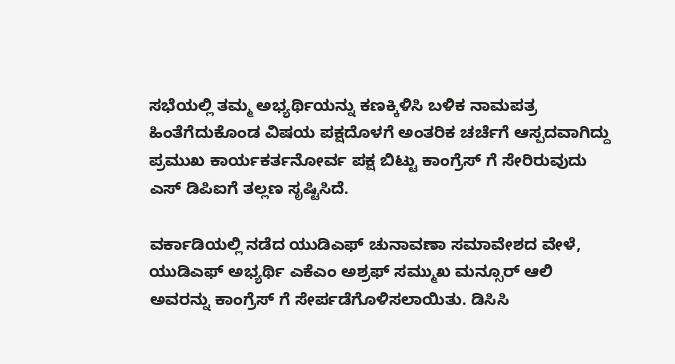ಸಭೆಯಲ್ಲಿ ತಮ್ಮ ಅಭ್ಯರ್ಥಿಯನ್ನು ಕಣಕ್ಕಿಳಿಸಿ ಬಳಿಕ ನಾಮ‌ಪತ್ರ ಹಿಂತೆಗೆದುಕೊಂಡ ವಿಷಯ ಪಕ್ಷದೊಳಗೆ ಅಂತರಿಕ ಚರ್ಚೆಗೆ ಆಸ್ಪದವಾಗಿದ್ದು ಪ್ರಮುಖ ಕಾರ್ಯಕರ್ತನೋರ್ವ ಪಕ್ಷ ಬಿಟ್ಟು ಕಾಂಗ್ರೆಸ್ ಗೆ ಸೇರಿರುವುದು ಎಸ್ ಡಿಪಿಐಗೆ ತಲ್ಲಣ ಸೃಷ್ಟಿಸಿದೆ.

ವರ್ಕಾಡಿಯಲ್ಲಿ ನಡೆದ ಯುಡಿಎಫ್ ಚುನಾವಣಾ ಸಮಾವೇಶದ ವೇಳೆ, ಯುಡಿಎಫ್ ಅಭ್ಯರ್ಥಿ ಎಕೆಎಂ ಅಶ್ರಫ್ ಸಮ್ಮುಖ ಮನ್ಸೂರ್ ಆಲಿ ಅವರನ್ನು ಕಾಂಗ್ರೆಸ್ ಗೆ ಸೇರ್ಪಡೆಗೊಳಿಸಲಾಯಿತು. ಡಿಸಿಸಿ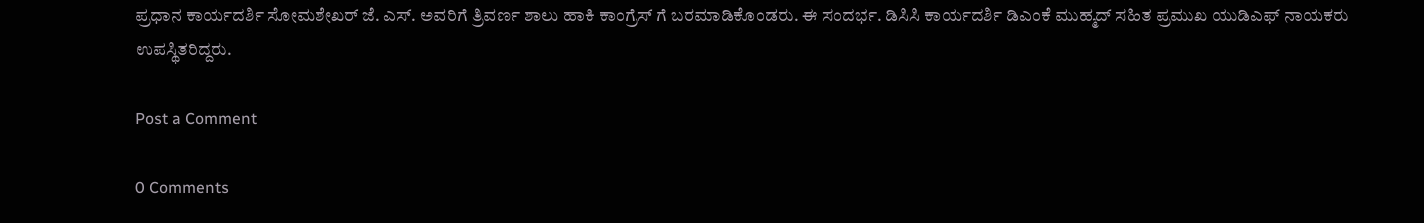ಪ್ರಧಾನ ಕಾರ್ಯದರ್ಶಿ ಸೋಮಶೇಖರ್ ಜೆ. ಎಸ್. ಅವರಿಗೆ ತ್ರಿವರ್ಣ ಶಾಲು ಹಾಕಿ ಕಾಂಗ್ರೆಸ್ ಗೆ ಬರಮಾಡಿಕೊಂಡರು. ಈ ಸಂದರ್ಭ. ಡಿಸಿಸಿ ಕಾರ್ಯದರ್ಶಿ ಡಿಎಂಕೆ ಮುಹ್ಮದ್ ಸಹಿತ ಪ್ರಮುಖ ಯುಡಿಎಫ್ ನಾಯಕರು ಉಪಸ್ಥಿತರಿದ್ದರು.

Post a Comment

0 Comments